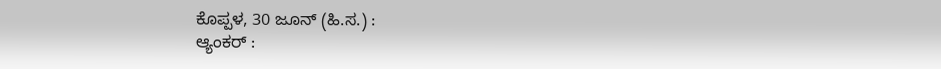ಕೊಪ್ಪಳ, 30 ಜೂನ್ (ಹಿ.ಸ.) :
ಆ್ಯಂಕರ್ :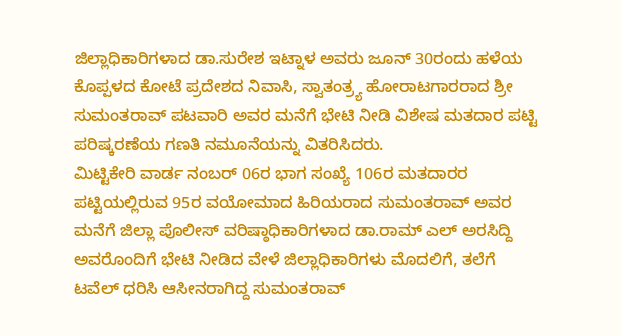ಜಿಲ್ಲಾಧಿಕಾರಿಗಳಾದ ಡಾ.ಸುರೇಶ ಇಟ್ನಾಳ ಅವರು ಜೂನ್ 30ರಂದು ಹಳೆಯ ಕೊಪ್ಪಳದ ಕೋಟೆ ಪ್ರದೇಶದ ನಿವಾಸಿ, ಸ್ವಾತಂತ್ರ್ಯ ಹೋರಾಟಗಾರರಾದ ಶ್ರೀ ಸುಮಂತರಾವ್ ಪಟವಾರಿ ಅವರ ಮನೆಗೆ ಭೇಟಿ ನೀಡಿ ವಿಶೇಷ ಮತದಾರ ಪಟ್ಟಿ ಪರಿಷ್ಕರಣೆಯ ಗಣತಿ ನಮೂನೆಯನ್ನು ವಿತರಿಸಿದರು.
ಮಿಟ್ಟಿಕೇರಿ ವಾರ್ಡ ನಂಬರ್ 06ರ ಭಾಗ ಸಂಖ್ಯೆ 106ರ ಮತದಾರರ ಪಟ್ಟಿಯಲ್ಲಿರುವ 95ರ ವಯೋಮಾದ ಹಿರಿಯರಾದ ಸುಮಂತರಾವ್ ಅವರ ಮನೆಗೆ ಜಿಲ್ಲಾ ಪೊಲೀಸ್ ವರಿಷ್ಠಾಧಿಕಾರಿಗಳಾದ ಡಾ.ರಾಮ್ ಎಲ್ ಅರಸಿದ್ದಿ ಅವರೊಂದಿಗೆ ಭೇಟಿ ನೀಡಿದ ವೇಳೆ ಜಿಲ್ಲಾಧಿಕಾರಿಗಳು ಮೊದಲಿಗೆ, ತಲೆಗೆ ಟವೆಲ್ ಧರಿಸಿ ಆಸೀನರಾಗಿದ್ದ ಸುಮಂತರಾವ್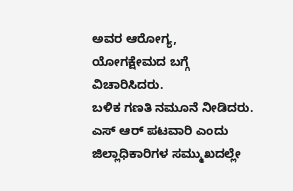ಅವರ ಆರೋಗ್ಯ, ಯೋಗಕ್ಷೇಮದ ಬಗ್ಗೆ ವಿಚಾರಿಸಿದರು.
ಬಳಿಕ ಗಣತಿ ನಮೂನೆ ನೀಡಿದರು. ಎಸ್ ಆರ್ ಪಟವಾರಿ ಎಂದು ಜಿಲ್ಲಾಧಿಕಾರಿಗಳ ಸಮ್ಮುಖದಲ್ಲೇ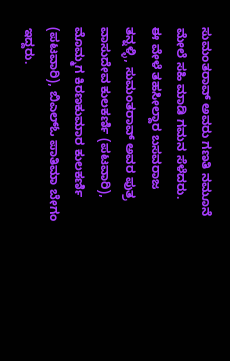ಸುಮಂತರಾವ್ ಅವರು ಗಣತಿ ನಮೂನೆ ಮೇಲೆ ಸಹಿ ಮಾಡಿ ಗಮನ ಸೆಳೆದರು.
ಈ ವೇಳೆ ತಹಸೀಲ್ದಾರ ಬಸವರಾಜ ತನ್ನಳ್ಳಿ, ಸುಮಂತರಾವ್ ಅವರ ಪುತ್ರ ವಾಸುದೇವ ಕುಲಕರ್ಣಿ (ಪಟವಾರಿ), ಮೊಮ್ಮಗ ಕಿರಣಕುಮಾರ ಕುಲಕರ್ಣಿ (ಪಟವಾರಿ), ಬಿಎಲ್ಓ ಪಾತಿಮಾ ಬೇಗಂ ಇದ್ದರು.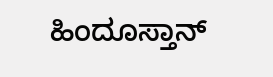ಹಿಂದೂಸ್ತಾನ್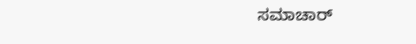ಸಮಾಚಾರ್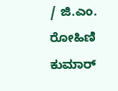/ ಜಿ.ಎಂ. ರೋಹಿಣಿ ಕುಮಾರ್